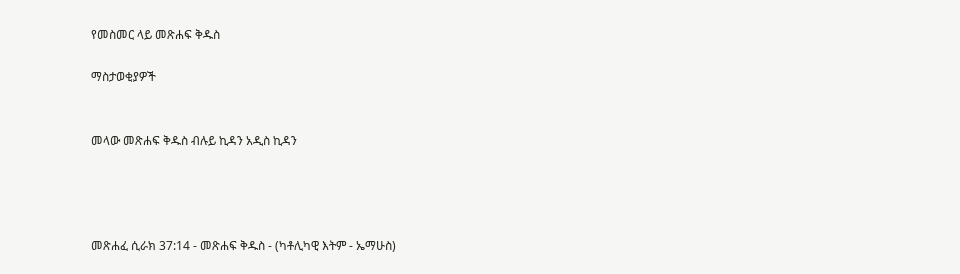የመስመር ላይ መጽሐፍ ቅዱስ

ማስታወቂያዎች


መላው መጽሐፍ ቅዱስ ብሉይ ኪዳን አዲስ ኪዳን




መጽሐፈ ሲራክ 37:14 - መጽሐፍ ቅዱስ - (ካቶሊካዊ እትም - ኤማሁስ)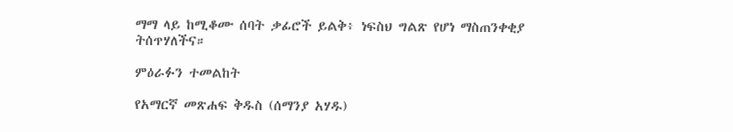ማማ ላይ ከሚቆሙ ሰባት ቃፊሮች ይልቅ፥ ነፍስህ ግልጽ የሆነ ማስጠንቀቂያ ትሰጥሃለችና።

ምዕራፉን ተመልከት

የአማርኛ መጽሐፍ ቅዱስ (ሰማንያ አሃዱ)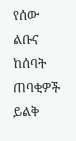የሰው ልቡና ከሰባት ጠባቂዎች ይልቅ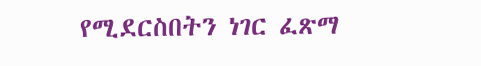የሚደርስበትን ነገር ፈጽማ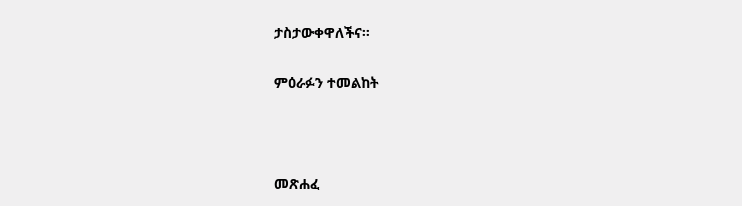ታስታውቀዋለችና።

ምዕራፉን ተመልከት



መጽሐፈ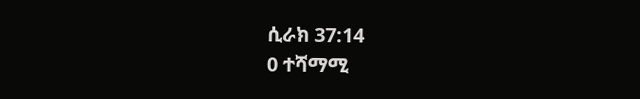ሲራክ 37:14
0 ተሻማሚ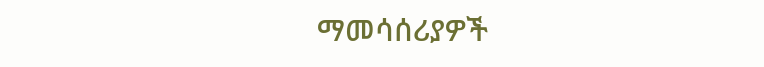ማመሳሰሪያዎች